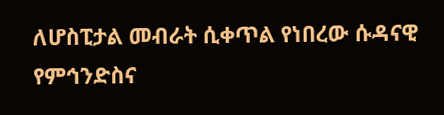ለሆስፒታል መብራት ሲቀጥል የነበረው ሱዳናዊ የምኅንድስና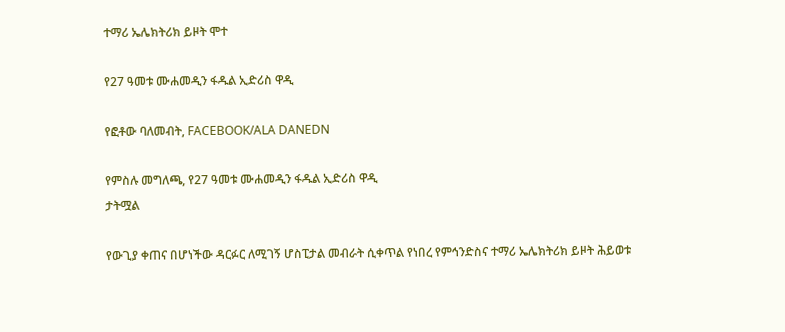ተማሪ ኤሌክትሪክ ይዞት ሞተ

የ27 ዓመቱ ሙሐመዲን ፋዱል ኢድሪስ ዋዲ

የፎቶው ባለመብት, FACEBOOK/ALA DANEDN

የምስሉ መግለጫ, የ27 ዓመቱ ሙሐመዲን ፋዱል ኢድሪስ ዋዲ
ታትሟል

የውጊያ ቀጠና በሆነችው ዳርፉር ለሚገኝ ሆስፒታል መብራት ሲቀጥል የነበረ የምኅንድስና ተማሪ ኤሌክትሪክ ይዞት ሕይወቱ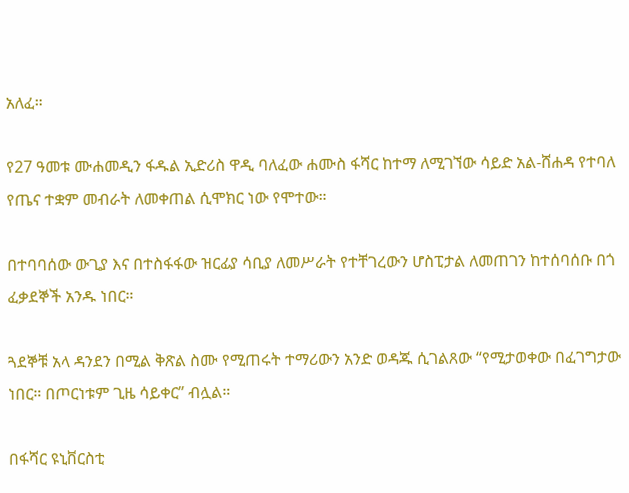አለፈ።

የ27 ዓመቱ ሙሐመዲን ፋዱል ኢድሪስ ዋዲ ባለፈው ሐሙስ ፋሻር ከተማ ለሚገኘው ሳይድ አል-ሸሐዳ የተባለ የጤና ተቋም መብራት ለመቀጠል ሲሞክር ነው የሞተው።

በተባባሰው ውጊያ እና በተስፋፋው ዝርፊያ ሳቢያ ለመሥራት የተቸገረውን ሆስፒታል ለመጠገን ከተሰባሰቡ በጎ ፈቃደኞች አንዱ ነበር።

ጓደኞቹ አላ ዳንደን በሚል ቅጽል ስሙ የሚጠሩት ተማሪውን አንድ ወዳጁ ሲገልጸው “የሚታወቀው በፈገግታው ነበር። በጦርነቱም ጊዜ ሳይቀር” ብሏል።

በፋሻር ዩኒቨርስቲ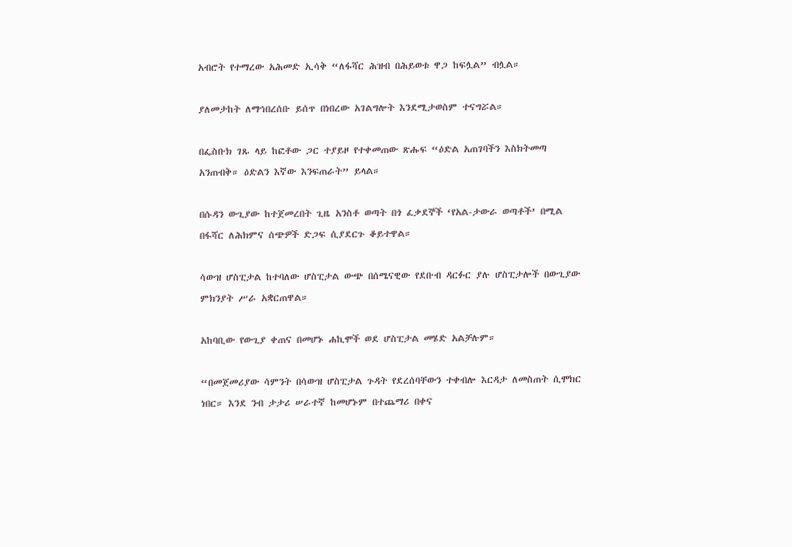አብሮት የተማረው አሕመድ ኢሳቅ “ለፋሻር ሕዝብ በሕይወቱ ዋጋ ከፍሏል” ብሏል።

ያለመታከት ለማኅበረሰቡ ይሰጥ በነበረው አገልግሎት እንደሚታወስም ተናግሯል።

በፌስቡክ ገጹ ላይ ከፎቶው ጋር ተያይዞ የተቀመጠው ጽሑፍ “ዕድል አጠገባችን እስክትመጣ አንጠብቅ። ዕድልን እኛው እንፍጠራት” ይላል።

በሱዳን ውጊያው ከተጀመረበት ጊዜ አንስቶ ወጣት በጎ ፈቃደኞች ‘የአል-ታውራ ወጣቶች’ በሚል በፋሻር ለሕክምና ሰጭዎች ድጋፍ ሲያደርጉ ቆይተዋል።

ሳውዝ ሆስፒታል ከተባለው ሆስፒታል ውጭ በሰሜናዊው የደቡብ ዳርፉር ያሉ ሆስፒታሎች በውጊያው ምክንያት ሥራ አቋርጠዋል።

አከባቢው የውጊያ ቀጠና በመሆኑ ሐኪሞች ወደ ሆስፒታል መሄድ አልቻሉም።

“በመጀመሪያው ሳምንት በሳውዝ ሆስፒታል ጉዳት የደረሰባቸውን ተቀብሎ እርዳታ ለመስጠት ሲሞክር ነበር። እንደ ንብ ታታሪ ሠራተኛ ከመሆኑም በተጨማሪ በቀና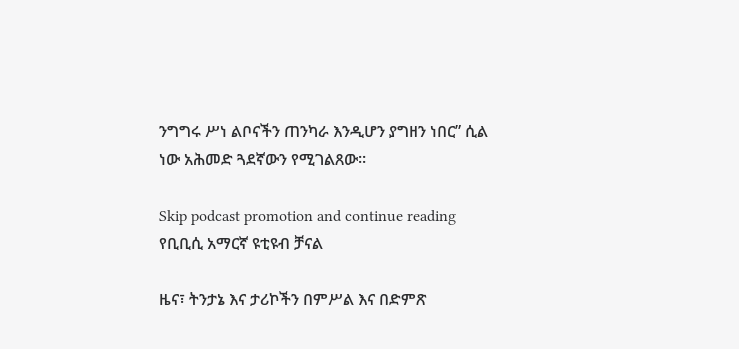ንግግሩ ሥነ ልቦናችን ጠንካራ እንዲሆን ያግዘን ነበር” ሲል ነው አሕመድ ጓደኛውን የሚገልጸው።

Skip podcast promotion and continue reading
የቢቢሲ አማርኛ ዩቲዩብ ቻናል

ዜና፣ ትንታኔ እና ታሪኮችን በምሥል እና በድምጽ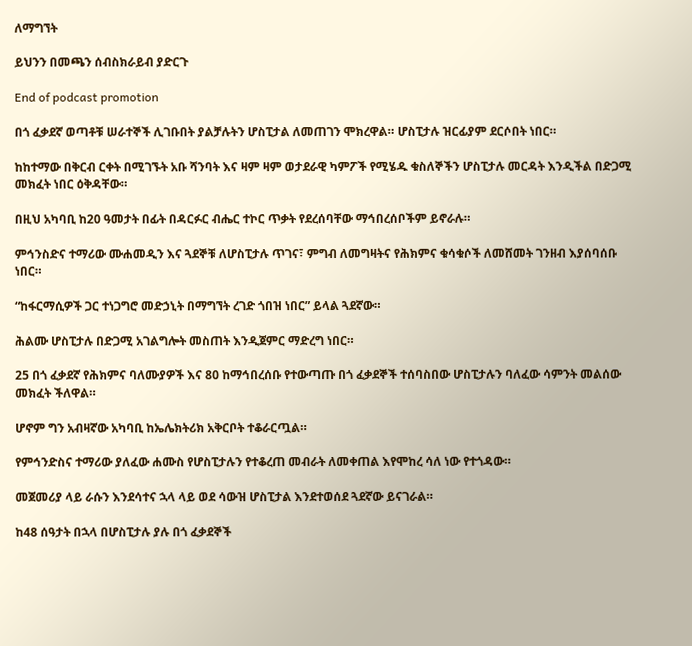ለማግኘት

ይህንን በመጫን ሰብስክራይብ ያድርጉ

End of podcast promotion

በጎ ፈቃደኛ ወጣቶቹ ሠራተኞች ሊገቡበት ያልቻሉትን ሆስፒታል ለመጠገን ሞክረዋል። ሆስፒታሉ ዝርፊያም ደርሶበት ነበር።

ከከተማው በቅርብ ርቀት በሚገኙት አቡ ሻንባት እና ዛም ዛም ወታደራዊ ካምፖች የሚሄዱ ቁስለኞችን ሆስፒታሉ መርዳት እንዲችል በድጋሚ መክፈት ነበር ዕቅዳቸው።

በዚህ አካባቢ ከ20 ዓመታት በፊት በዳርፉር ብሔር ተኮር ጥቃት የደረሰባቸው ማኅበረሰቦችም ይኖራሉ።

ምኅንስድና ተማሪው ሙሐመዲን እና ጓደኞቹ ለሆስፒታሉ ጥገና፣ ምግብ ለመግዛትና የሕክምና ቁሳቁሶች ለመሸመት ገንዘብ እያሰባሰቡ ነበር።

“ከፋርማሲዎች ጋር ተነጋግሮ መድኃኒት በማግኘት ረገድ ጎበዝ ነበር” ይላል ጓደኛው።

ሕልሙ ሆስፒታሉ በድጋሚ አገልግሎት መስጠት እንዲጀምር ማድረግ ነበር።

25 በጎ ፈቃደኛ የሕክምና ባለሙያዎች እና 80 ከማኅበረሰቡ የተውጣጡ በጎ ፈቃደኞች ተሰባስበው ሆስፒታሉን ባለፈው ሳምንት መልሰው መክፈት ችለዋል።

ሆኖም ግን አብዛኛው አካባቢ ከኤሌክትሪክ አቅርቦት ተቆራርጧል።

የምኅንድስና ተማሪው ያለፈው ሐሙስ የሆስፒታሉን የተቆረጠ መብራት ለመቀጠል እየሞከረ ሳለ ነው የተጎዳው።

መጀመሪያ ላይ ራሱን እንደሳተና ኋላ ላይ ወደ ሳውዝ ሆስፒታል እንደተወሰደ ጓደኛው ይናገራል።

ከ48 ሰዓታት በኋላ በሆስፒታሉ ያሉ በጎ ፈቃደኞች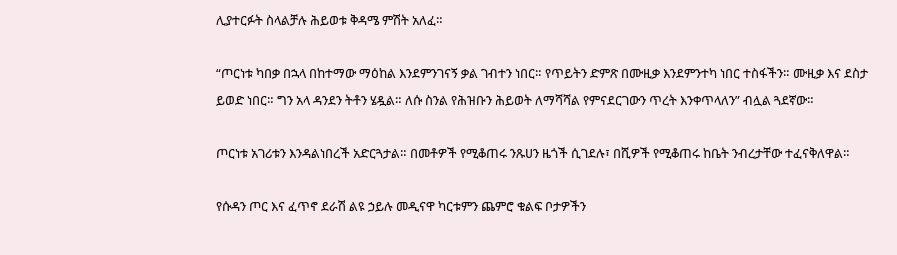ሊያተርፉት ስላልቻሉ ሕይወቱ ቅዳሜ ምሽት አለፈ።

“ጦርነቱ ካበቃ በኋላ በከተማው ማዕከል እንደምንገናኝ ቃል ገብተን ነበር። የጥይትን ድምጽ በሙዚቃ እንደምንተካ ነበር ተስፋችን። ሙዚቃ እና ደስታ ይወድ ነበር። ግን አላ ዳንደን ትቶን ሄዷል። ለሱ ስንል የሕዝቡን ሕይወት ለማሻሻል የምናደርገውን ጥረት እንቀጥላለን” ብሏል ጓደኛው።

ጦርነቱ አገሪቱን እንዳልነበረች አድርጓታል። በመቶዎች የሚቆጠሩ ንጹሀን ዜጎች ሲገደሉ፣ በሺዎች የሚቆጠሩ ከቤት ንብረታቸው ተፈናቅለዋል።

የሱዳን ጦር እና ፈጥኖ ደራሽ ልዩ ኃይሉ መዲናዋ ካርቱምን ጨምሮ ቁልፍ ቦታዎችን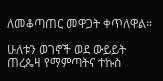ለመቆጣጠር መዋጋት ቀጥለዋል።

ሁለቱን ወገኖች ወደ ውይይት ጠረጴዛ የማምጣትና ተኩስ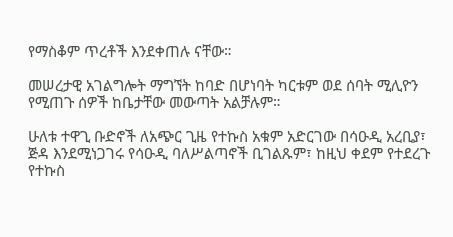የማስቆም ጥረቶች እንደቀጠሉ ናቸው።

መሠረታዊ አገልግሎት ማግኘት ከባድ በሆነባት ካርቱም ወደ ሰባት ሚሊዮን የሚጠጉ ሰዎች ከቤታቸው መውጣት አልቻሉም።

ሁለቱ ተዋጊ ቡድኖች ለአጭር ጊዜ የተኩስ አቁም አድርገው በሳዑዲ አረቢያ፣ ጅዳ እንደሚነጋገሩ የሳዑዲ ባለሥልጣኖች ቢገልጹም፣ ከዚህ ቀደም የተደረጉ የተኩስ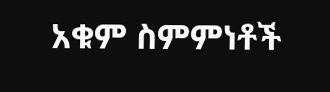አቁም ስምምነቶች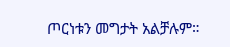ጦርነቱን መግታት አልቻሉም።